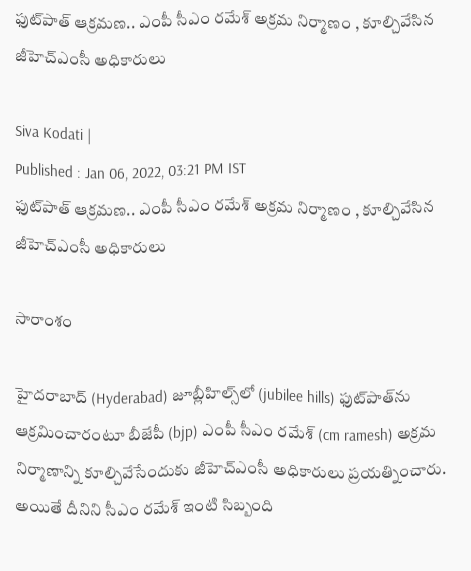ఫుట్‌పాత్ ఆక్రమణ.. ఎంపీ సీఎం రమేశ్ అక్రమ నిర్మాణం , కూల్చివేసిన జీహెచ్ఎంసీ అధికారులు

Siva Kodati |
Published : Jan 06, 2022, 03:21 PM IST
ఫుట్‌పాత్ ఆక్రమణ.. ఎంపీ సీఎం రమేశ్ అక్రమ నిర్మాణం , కూల్చివేసిన జీహెచ్ఎంసీ అధికారులు

సారాంశం

హైదరాబాద్ (Hyderabad) జూబ్లీహిల్స్‌లో (jubilee hills) ఫుట్‌పాత్‌ను ఆక్రమించారంటూ బీజేపీ (bjp) ఎంపీ సీఎం రమేశ్ (cm ramesh) అక్రమ నిర్మాణాన్ని కూల్చివేసేందుకు జీహెచ్ఎంసీ అధికారులు ప్రయత్నించారు. అయితే దీనిని సీఎం రమేశ్ ఇంటి సిబ్బంది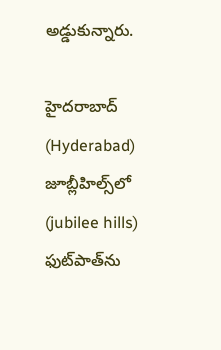అడ్డుకున్నారు.

హైదరాబాద్ (Hyderabad) జూబ్లీహిల్స్‌లో (jubilee hills) ఫుట్‌పాత్‌ను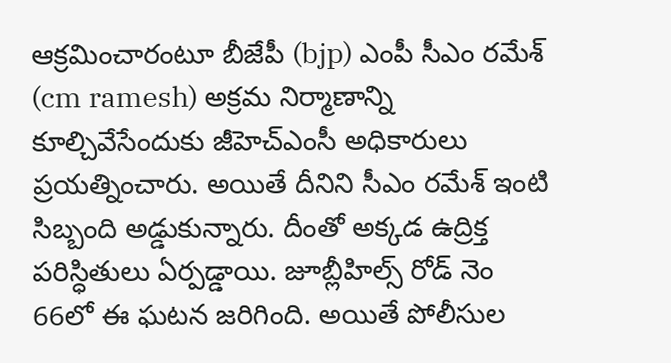ఆక్రమించారంటూ బీజేపీ (bjp) ఎంపీ సీఎం రమేశ్ (cm ramesh) అక్రమ నిర్మాణాన్ని కూల్చివేసేందుకు జీహెచ్ఎంసీ అధికారులు ప్రయత్నించారు. అయితే దీనిని సీఎం రమేశ్ ఇంటి సిబ్బంది అడ్డుకున్నారు. దీంతో అక్కడ ఉద్రిక్త పరిస్ధితులు ఏర్పడ్డాయి. జూబ్లీహిల్స్ రోడ్ నెం 66లో ఈ ఘటన జరిగింది. అయితే పోలీసుల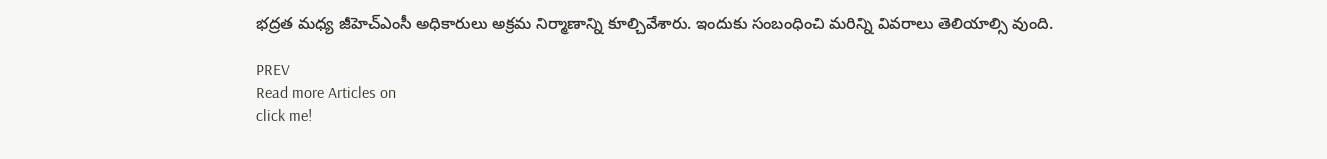భద్రత మధ్య జీహెచ్ఎంసీ అధికారులు అక్రమ నిర్మాణాన్ని కూల్చివేశారు. ఇందుకు సంబంధించి మరిన్ని వివరాలు తెలియాల్సి వుంది.

PREV
Read more Articles on
click me!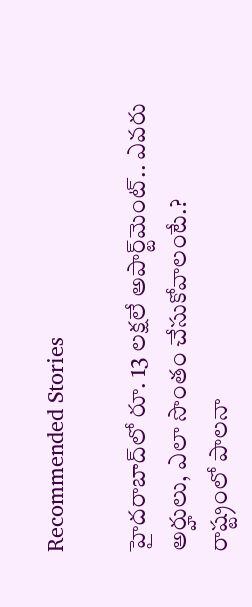Recommended Stories

హైదరాబాద్‌లో రూ. 13 ల‌క్ష‌లే అపార్ట్‌మెంట్‌.. ఎవ‌రు అర్హులు, ఎలా సొంతం చేసుకోవాలంటే.?
రాష్ట్రంలో పాలనా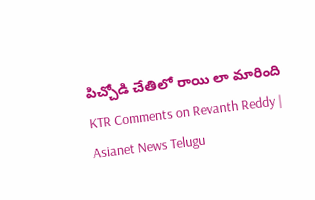పిచ్చోడి చేతిలో రాయి లా మారింది KTR Comments on Revanth Reddy | Asianet News Telugu